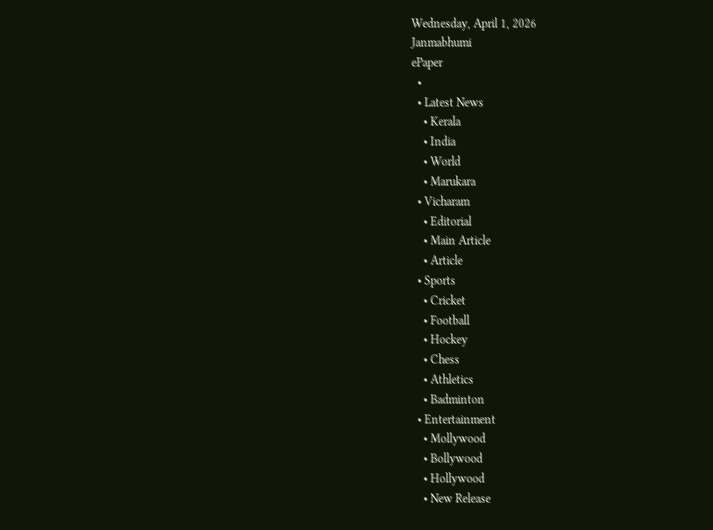Wednesday, April 1, 2026
Janmabhumi
ePaper
  •
  • Latest News
    • Kerala
    • India
    • World
    • Marukara
  • Vicharam
    • Editorial
    • Main Article
    • Article
  • Sports
    • Cricket
    • Football
    • Hockey
    • Chess
    • Athletics
    • Badminton
  • Entertainment
    • Mollywood
    • Bollywood
    • Hollywood
    • New Release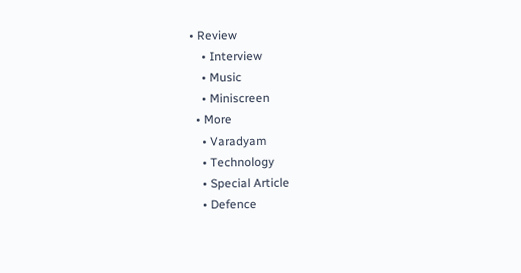• Review
    • Interview
    • Music
    • Miniscreen
  • More
    • Varadyam
    • Technology
    • Special Article
    • Defence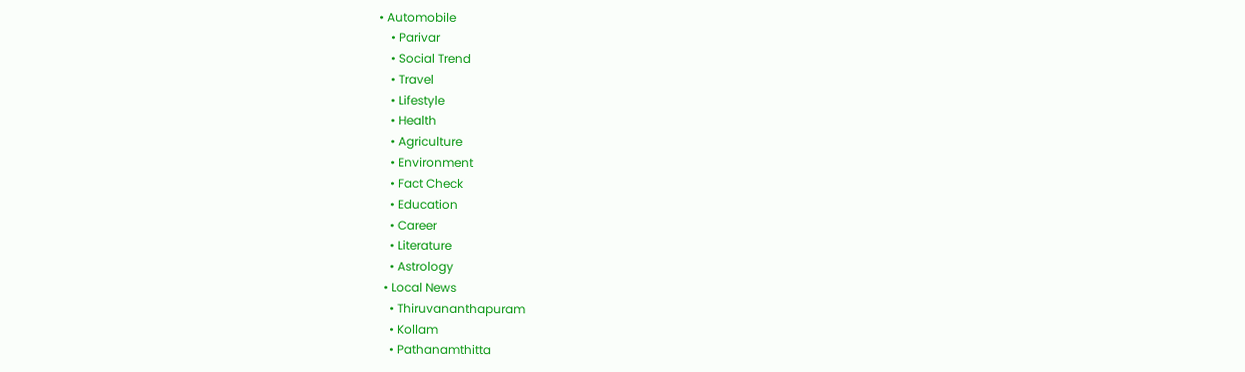• Automobile
    • Parivar
    • Social Trend
    • Travel
    • Lifestyle
    • Health
    • Agriculture
    • Environment
    • Fact Check
    • Education
    • Career
    • Literature
    • Astrology
  • Local News
    • Thiruvananthapuram
    • Kollam
    • Pathanamthitta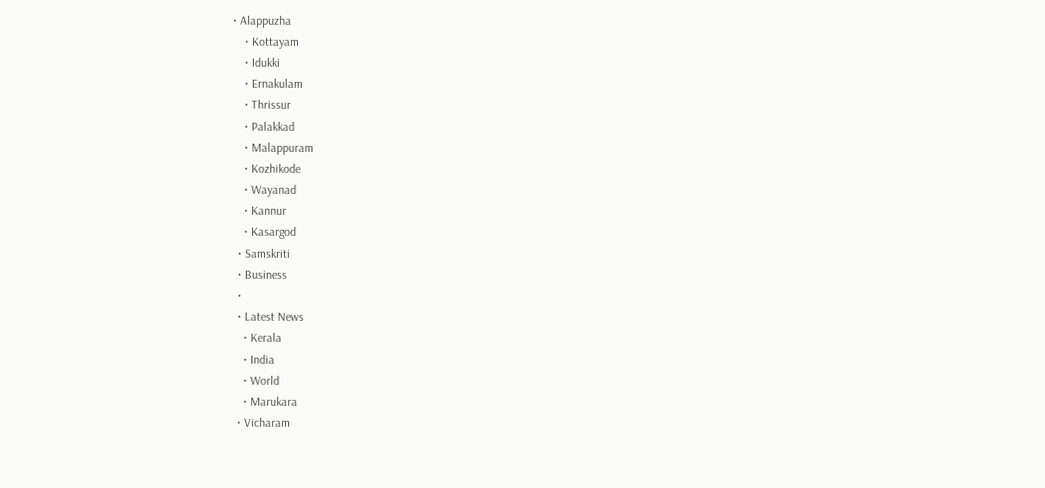• Alappuzha
    • Kottayam
    • Idukki
    • Ernakulam
    • Thrissur
    • Palakkad
    • Malappuram
    • Kozhikode
    • Wayanad
    • Kannur
    • Kasargod
  • Samskriti
  • Business
  •
  • Latest News
    • Kerala
    • India
    • World
    • Marukara
  • Vicharam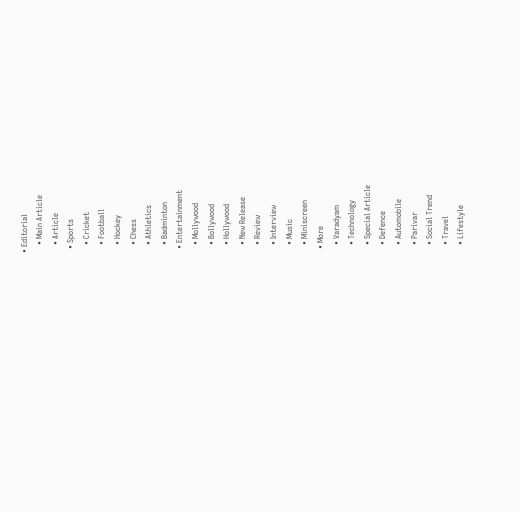• Editorial
    • Main Article
    • Article
  • Sports
    • Cricket
    • Football
    • Hockey
    • Chess
    • Athletics
    • Badminton
  • Entertainment
    • Mollywood
    • Bollywood
    • Hollywood
    • New Release
    • Review
    • Interview
    • Music
    • Miniscreen
  • More
    • Varadyam
    • Technology
    • Special Article
    • Defence
    • Automobile
    • Parivar
    • Social Trend
    • Travel
    • Lifestyle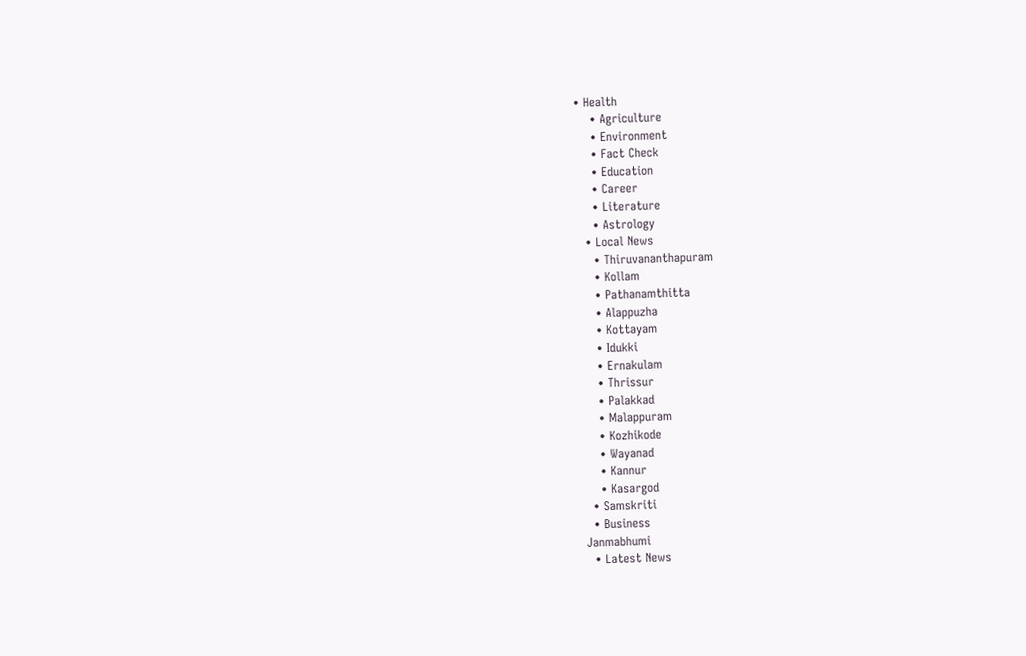• Health
    • Agriculture
    • Environment
    • Fact Check
    • Education
    • Career
    • Literature
    • Astrology
  • Local News
    • Thiruvananthapuram
    • Kollam
    • Pathanamthitta
    • Alappuzha
    • Kottayam
    • Idukki
    • Ernakulam
    • Thrissur
    • Palakkad
    • Malappuram
    • Kozhikode
    • Wayanad
    • Kannur
    • Kasargod
  • Samskriti
  • Business
Janmabhumi
  • Latest News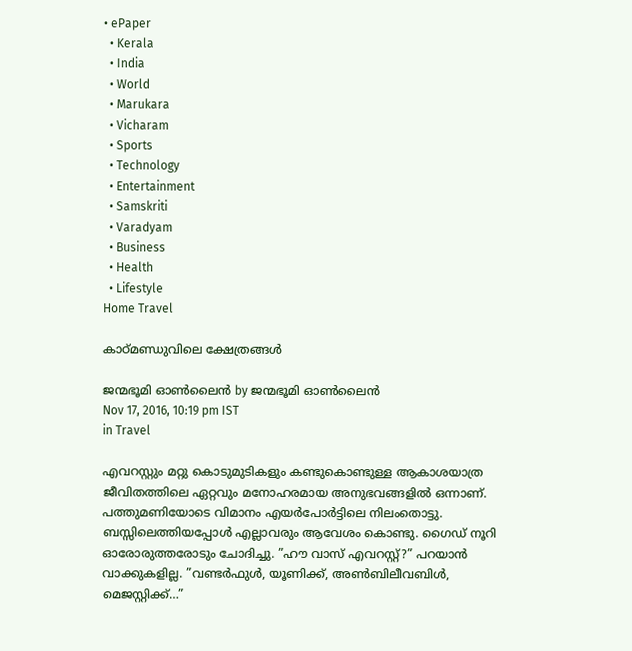• ePaper
  • Kerala
  • India
  • World
  • Marukara
  • Vicharam
  • Sports
  • Technology
  • Entertainment
  • Samskriti
  • Varadyam
  • Business
  • Health
  • Lifestyle
Home Travel

കാഠ്മണ്ഡുവിലെ ക്ഷേത്രങ്ങള്‍

ജന്മഭൂമി ഓണ്‍ലൈന്‍ by ജന്മഭൂമി ഓണ്‍ലൈന്‍
Nov 17, 2016, 10:19 pm IST
in Travel

എവറസ്റ്റും മറ്റു കൊടുമുടികളും കണ്ടുകൊണ്ടുള്ള ആകാശയാത്ര ജീവിതത്തിലെ ഏറ്റവും മനോഹരമായ അനുഭവങ്ങളില്‍ ഒന്നാണ്. പത്തുമണിയോടെ വിമാനം എയര്‍പോര്‍ട്ടിലെ നിലംതൊട്ടു. ബസ്സിലെത്തിയപ്പോള്‍ എല്ലാവരും ആവേശം കൊണ്ടു. ഗൈഡ് നൂറി ഓരോരുത്തരോടും ചോദിച്ചു. ”ഹൗ വാസ് എവറസ്റ്റ്?” പറയാന്‍ വാക്കുകളില്ല. ”വണ്ടര്‍ഫുള്‍, യൂണിക്ക്, അണ്‍ബിലീവബിള്‍, മെജസ്റ്റിക്ക്…”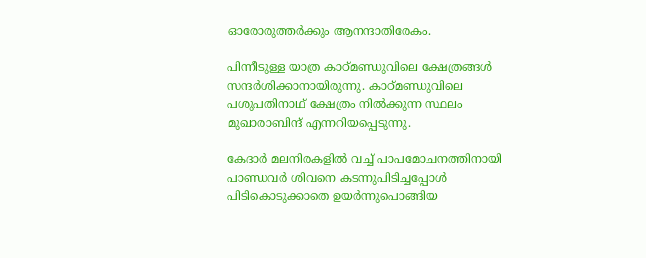ഓരോരുത്തര്‍ക്കും ആനന്ദാതിരേകം.

പിന്നീടുള്ള യാത്ര കാഠ്മണ്ഡുവിലെ ക്ഷേത്രങ്ങള്‍ സന്ദര്‍ശിക്കാനായിരുന്നു. കാഠ്മണ്ഡുവിലെ പശുപതിനാഥ് ക്ഷേത്രം നില്‍ക്കുന്ന സ്ഥലം മുഖാരാബിന്ദ് എന്നറിയപ്പെടുന്നു.

കേദാര്‍ മലനിരകളില്‍ വച്ച് പാപമോചനത്തിനായി പാണ്ഡവര്‍ ശിവനെ കടന്നുപിടിച്ചപ്പോള്‍ പിടികൊടുക്കാതെ ഉയര്‍ന്നുപൊങ്ങിയ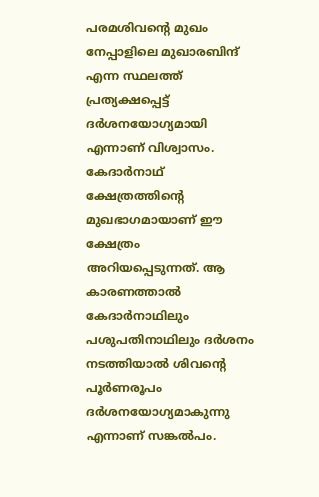പരമശിവന്റെ മുഖം നേപ്പാളിലെ മുഖാരബിന്ദ് എന്ന സ്ഥലത്ത് പ്രത്യക്ഷപ്പെട്ട് ദര്‍ശനയോഗ്യമായി എന്നാണ് വിശ്വാസം. കേദാര്‍നാഥ് ക്ഷേത്രത്തിന്റെ മുഖഭാഗമായാണ് ഈ ക്ഷേത്രം അറിയപ്പെടുന്നത്. ആ കാരണത്താല്‍ കേദാര്‍നാഥിലും പശുപതിനാഥിലും ദര്‍ശനം നടത്തിയാല്‍ ശിവന്റെ പൂര്‍ണരൂപം ദര്‍ശനയോഗ്യമാകുന്നു എന്നാണ് സങ്കല്‍പം.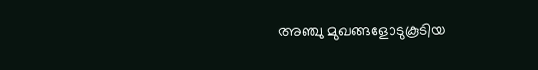അഞ്ചു മുഖങ്ങളോടുകൂടിയ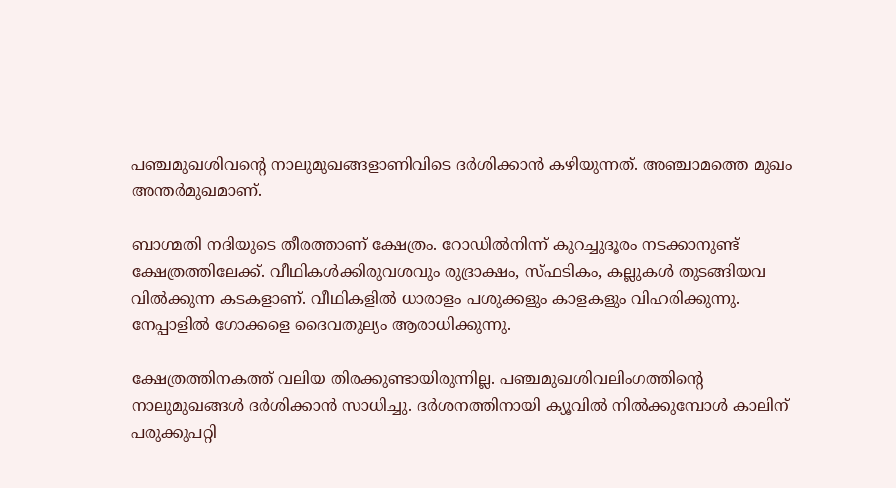പഞ്ചമുഖശിവന്റെ നാലുമുഖങ്ങളാണിവിടെ ദര്‍ശിക്കാന്‍ കഴിയുന്നത്. അഞ്ചാമത്തെ മുഖം അന്തര്‍മുഖമാണ്.

ബാഗ്മതി നദിയുടെ തീരത്താണ് ക്ഷേത്രം. റോഡില്‍നിന്ന് കുറച്ചുദൂരം നടക്കാനുണ്ട് ക്ഷേത്രത്തിലേക്ക്. വീഥികള്‍ക്കിരുവശവും രുദ്രാക്ഷം, സ്ഫടികം, കല്ലുകള്‍ തുടങ്ങിയവ വില്‍ക്കുന്ന കടകളാണ്. വീഥികളില്‍ ധാരാളം പശുക്കളും കാളകളും വിഹരിക്കുന്നു. നേപ്പാളില്‍ ഗോക്കളെ ദൈവതുല്യം ആരാധിക്കുന്നു.

ക്ഷേത്രത്തിനകത്ത് വലിയ തിരക്കുണ്ടായിരുന്നില്ല. പഞ്ചമുഖശിവലിംഗത്തിന്റെ നാലുമുഖങ്ങള്‍ ദര്‍ശിക്കാന്‍ സാധിച്ചു. ദര്‍ശനത്തിനായി ക്യൂവില്‍ നില്‍ക്കുമ്പോള്‍ കാലിന് പരുക്കുപറ്റി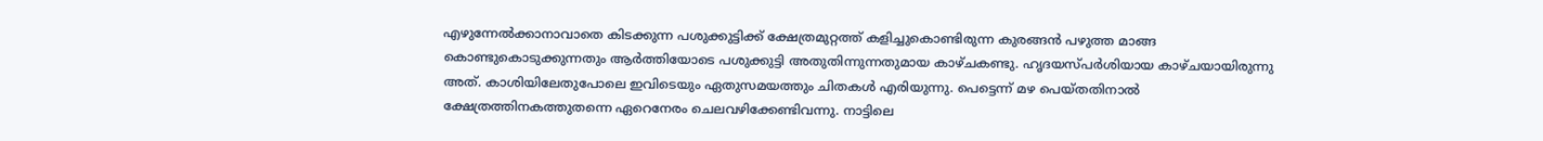എഴുന്നേല്‍ക്കാനാവാതെ കിടക്കുന്ന പശുക്കുട്ടിക്ക് ക്ഷേത്രമുറ്റത്ത് കളിച്ചുകൊണ്ടിരുന്ന കുരങ്ങന്‍ പഴുത്ത മാങ്ങ കൊണ്ടുകൊടുക്കുന്നതും ആര്‍ത്തിയോടെ പശുക്കുട്ടി അതുതിന്നുന്നതുമായ കാഴ്ചകണ്ടു. ഹൃദയസ്പര്‍ശിയായ കാഴ്ചയായിരുന്നു അത്. കാശിയിലേതുപോലെ ഇവിടെയും ഏതുസമയത്തും ചിതകള്‍ എരിയുന്നു. പെട്ടെന്ന് മഴ പെയ്തതിനാല്‍ ക്ഷേത്രത്തിനകത്തുതന്നെ ഏറെനേരം ചെലവഴിക്കേണ്ടിവന്നു. നാട്ടിലെ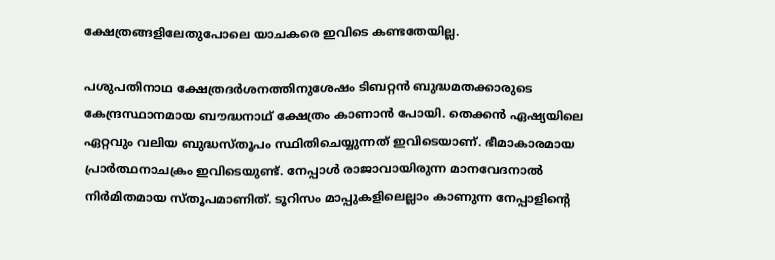ക്ഷേത്രങ്ങളിലേതുപോലെ യാചകരെ ഇവിടെ കണ്ടതേയില്ല.

പശുപതിനാഥ ക്ഷേത്രദര്‍ശനത്തിനുശേഷം ടിബറ്റന്‍ ബുദ്ധമതക്കാരുടെ കേന്ദ്രസ്ഥാനമായ ബൗദ്ധനാഥ് ക്ഷേത്രം കാണാന്‍ പോയി. തെക്കന്‍ ഏഷ്യയിലെ ഏറ്റവും വലിയ ബുദ്ധസ്തൂപം സ്ഥിതിചെയ്യുന്നത് ഇവിടെയാണ്. ഭീമാകാരമായ പ്രാര്‍ത്ഥനാചക്രം ഇവിടെയുണ്ട്. നേപ്പാള്‍ രാജാവായിരുന്ന മാനവേദനാല്‍ നിര്‍മിതമായ സ്തൂപമാണിത്. ടൂറിസം മാപ്പുകളിലെല്ലാം കാണുന്ന നേപ്പാളിന്റെ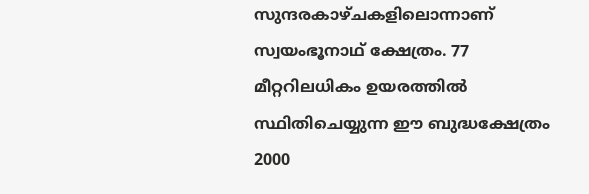സുന്ദരകാഴ്ചകളിലൊന്നാണ് സ്വയംഭൂനാഥ് ക്ഷേത്രം. 77 മീറ്ററിലധികം ഉയരത്തില്‍ സ്ഥിതിചെയ്യുന്ന ഈ ബുദ്ധക്ഷേത്രം 2000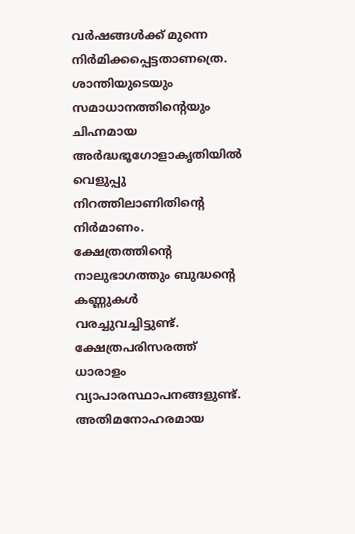വര്‍ഷങ്ങള്‍ക്ക് മുന്നെ നിര്‍മിക്കപ്പെട്ടതാണത്രെ. ശാന്തിയുടെയും സമാധാനത്തിന്റെയും ചിഹ്നമായ അര്‍ദ്ധഭൂഗോളാകൃതിയില്‍ വെളുപ്പു നിറത്തിലാണിതിന്റെ നിര്‍മാണം. ക്ഷേത്രത്തിന്റെ നാലുഭാഗത്തും ബുദ്ധന്റെ കണ്ണുകള്‍ വരച്ചുവച്ചിട്ടുണ്ട്. ക്ഷേത്രപരിസരത്ത് ധാരാളം വ്യാപാരസ്ഥാപനങ്ങളുണ്ട്. അതിമനോഹരമായ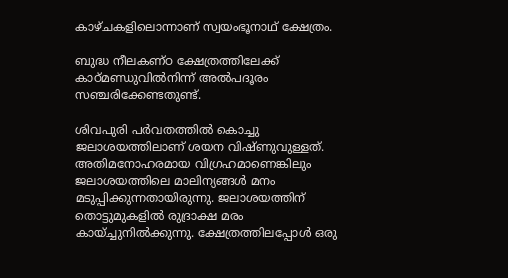കാഴ്ചകളിലൊന്നാണ് സ്വയംഭൂനാഥ് ക്ഷേത്രം.

ബുദ്ധ നീലകണ്ഠ ക്ഷേത്രത്തിലേക്ക് കാഠ്മണ്ഡുവില്‍നിന്ന് അല്‍പദൂരം സഞ്ചരിക്കേണ്ടതുണ്ട്.

ശിവപുരി പര്‍വതത്തില്‍ കൊച്ചു ജലാശയത്തിലാണ് ശയന വിഷ്ണുവുള്ളത്. അതിമനോഹരമായ വിഗ്രഹമാണെങ്കിലും ജലാശയത്തിലെ മാലിന്യങ്ങള്‍ മനം മടുപ്പിക്കുന്നതായിരുന്നു. ജലാശയത്തിന് തൊട്ടുമുകളില്‍ രുദ്രാക്ഷ മരം കായ്ച്ചുനില്‍ക്കുന്നു. ക്ഷേത്രത്തിലപ്പോള്‍ ഒരു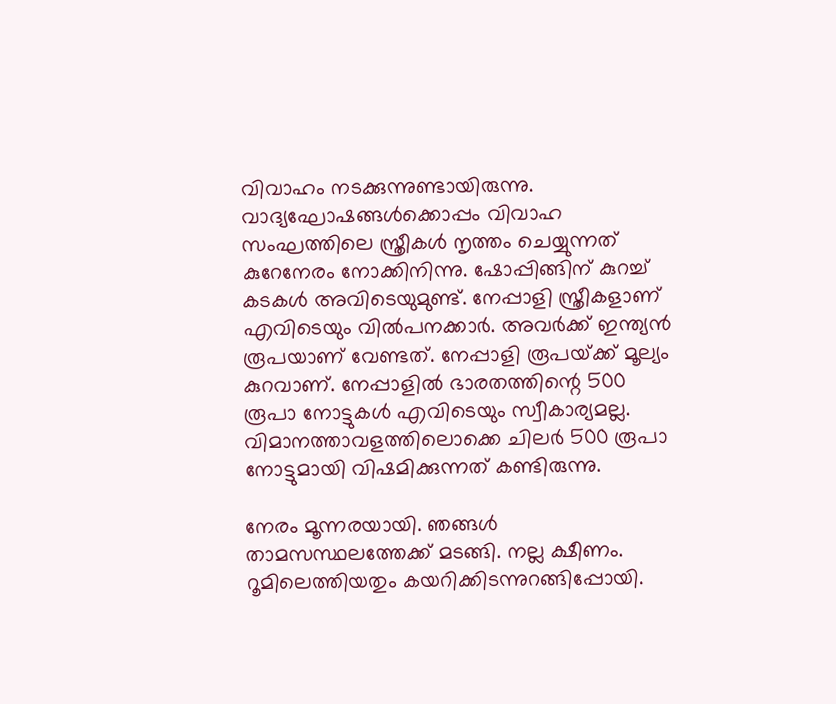വിവാഹം നടക്കുന്നുണ്ടായിരുന്നു. വാദ്യഘോഷങ്ങള്‍ക്കൊപ്പം വിവാഹ സംഘത്തിലെ സ്ത്രീകള്‍ നൃത്തം ചെയ്യുന്നത് കുറേനേരം നോക്കിനിന്നു. ഷോപ്പിങ്ങിന് കുറച്ച് കടകള്‍ അവിടെയുമുണ്ട്. നേപ്പാളി സ്ത്രീകളാണ് എവിടെയും വില്‍പനക്കാര്‍. അവര്‍ക്ക് ഇന്ത്യന്‍ രൂപയാണ് വേണ്ടത്. നേപ്പാളി രൂപയ്‌ക്ക് മൂല്യം കുറവാണ്. നേപ്പാളില്‍ ഭാരതത്തിന്റെ 500 രൂപാ നോട്ടുകള്‍ എവിടെയും സ്വീകാര്യമല്ല. വിമാനത്താവളത്തിലൊക്കെ ചിലര്‍ 500 രൂപാ നോട്ടുമായി വിഷമിക്കുന്നത് കണ്ടിരുന്നു.

നേരം മൂന്നരയായി. ഞങ്ങള്‍ താമസസ്ഥലത്തേക്ക് മടങ്ങി. നല്ല ക്ഷീണം. റൂമിലെത്തിയതും കയറിക്കിടന്നുറങ്ങിപ്പോയി.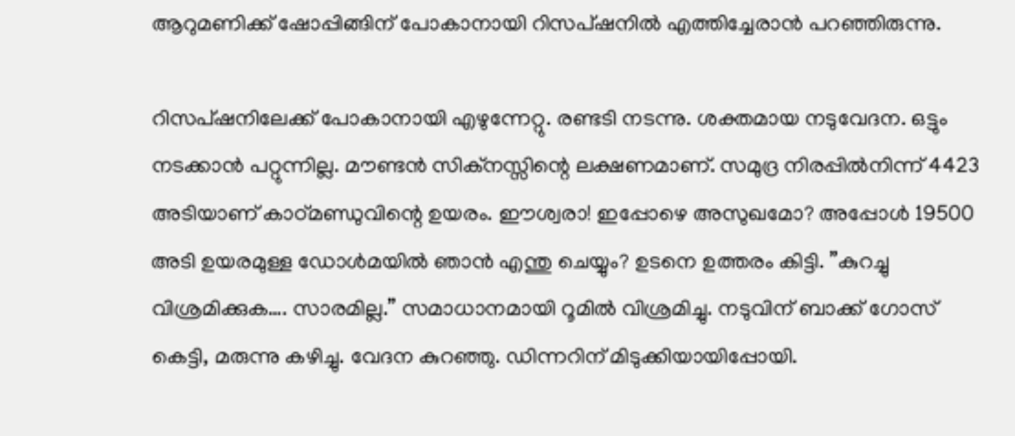ആറുമണിക്ക് ഷോപ്പിങ്ങിന് പോകാനായി റിസപ്ഷനില്‍ എത്തിച്ചേരാന്‍ പറഞ്ഞിരുന്നു.

റിസപ്ഷനിലേക്ക് പോകാനായി എഴുന്നേറ്റു. രണ്ടടി നടന്നു. ശക്തമായ നടുവേദന. ഒട്ടും നടക്കാന്‍ പറ്റുന്നില്ല. മൗണ്ടന്‍ സിക്‌നസ്സിന്റെ ലക്ഷണമാണ്. സമുദ്ര നിരപ്പില്‍നിന്ന് 4423 അടിയാണ് കാഠ്മണ്ഡുവിന്റെ ഉയരം. ഈശ്വരാ! ഇപ്പോഴെ അസുഖമോ? അപ്പോള്‍ 19500 അടി ഉയരമുള്ള ഡോള്‍മയില്‍ ഞാന്‍ എന്തു ചെയ്യും? ഉടനെ ഉത്തരം കിട്ടി. ”കുറച്ചു വിശ്രമിക്കുക…. സാരമില്ല.” സമാധാനമായി റൂമില്‍ വിശ്രമിച്ചു. നടുവിന് ബാക്ക് ഗോസ് കെട്ടി, മരുന്നു കഴിച്ചു. വേദന കുറഞ്ഞു. ഡിന്നറിന് മിടുക്കിയായിപ്പോയി.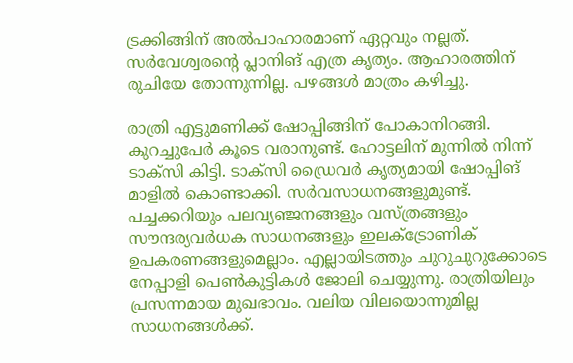ട്രക്കിങ്ങിന് അല്‍പാഹാരമാണ് ഏറ്റവും നല്ലത്. സര്‍വേശ്വരന്റെ പ്ലാനിങ് എത്ര കൃത്യം. ആഹാരത്തിന് രുചിയേ തോന്നുന്നില്ല. പഴങ്ങള്‍ മാത്രം കഴിച്ചു.

രാത്രി എട്ടുമണിക്ക് ഷോപ്പിങ്ങിന് പോകാനിറങ്ങി. കുറച്ചുപേര്‍ കൂടെ വരാനുണ്ട്. ഹോട്ടലിന് മുന്നില്‍ നിന്ന് ടാക്‌സി കിട്ടി. ടാക്‌സി ഡ്രൈവര്‍ കൃത്യമായി ഷോപ്പിങ് മാളില്‍ കൊണ്ടാക്കി. സര്‍വസാധനങ്ങളുമുണ്ട്. പച്ചക്കറിയും പലവ്യഞ്ജനങ്ങളും വസ്ത്രങ്ങളും സൗന്ദര്യവര്‍ധക സാധനങ്ങളും ഇലക്‌ട്രോണിക് ഉപകരണങ്ങളുമെല്ലാം. എല്ലായിടത്തും ചുറുചുറുക്കോടെ നേപ്പാളി പെണ്‍കുട്ടികള്‍ ജോലി ചെയ്യുന്നു. രാത്രിയിലും പ്രസന്നമായ മുഖഭാവം. വലിയ വിലയൊന്നുമില്ല സാധനങ്ങള്‍ക്ക്.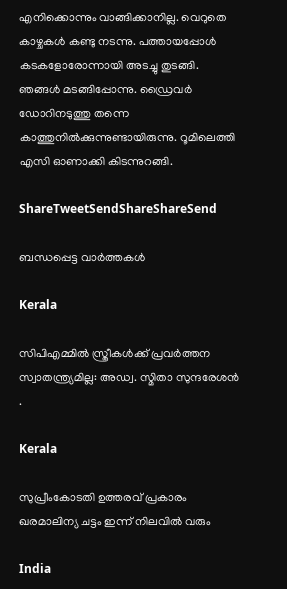എനിക്കൊന്നും വാങ്ങിക്കാനില്ല. വെറുതെ കാഴ്ചകള്‍ കണ്ടു നടന്നു. പത്തായപ്പോള്‍ കടകളോരോന്നായി അടച്ചു തുടങ്ങി. ഞങ്ങള്‍ മടങ്ങിപ്പോന്നു. ഡ്രൈവര്‍ ഡോറിനടുത്തു തന്നെ കാത്തുനില്‍ക്കുന്നുണ്ടായിരുന്നു. റൂമിലെത്തി എസി ഓണാക്കി കിടന്നുറങ്ങി.

ShareTweetSendShareShareSend

ബന്ധപ്പെട്ട വാര്‍ത്തകള്‍

Kerala

സിപിഎമ്മില്‍ സ്ത്രീകള്‍ക്ക് പ്രവര്‍ത്തന സ്വാതന്ത്ര്യമില്ല: അഡ്വ. സ്മിതാ സുന്ദരേശന്‍ .

Kerala

സുപ്രീംകോടതി ഉത്തരവ് പ്രകാരം ഖരമാലിന്യ ചട്ടം ഇന്ന് നിലവില്‍ വരും

India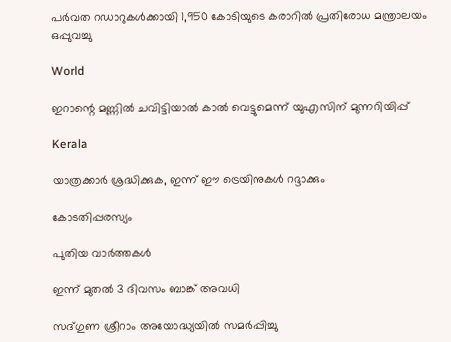പര്‍വത റഡാറുകള്‍ക്കായി 1,950 കോടിയുടെ കരാറില്‍ പ്രതിരോധ മന്ത്രാലയം ഒപ്പുവച്ചു

World

ഇറാന്റെ മണ്ണില്‍ ചവിട്ടിയാല്‍ കാല്‍ വെട്ടുമെന്ന് യുഎസിന് മുന്നറിയിപ്പ്

Kerala

യാത്രക്കാർ ശ്രദ്ധിക്കുക, ഇന്ന് ഈ ട്രെയിനുകൾ റദ്ദാക്കും

കോടതിപ്പരസ്യം

പുതിയ വാര്‍ത്തകള്‍

ഇന്ന് മുതൽ 3 ദിവസം ബാങ്ക് അവധി

സദ്ഗുണ ശ്രീറാം അയോദ്ധ്യയില്‍ സമര്‍പ്പിച്ചു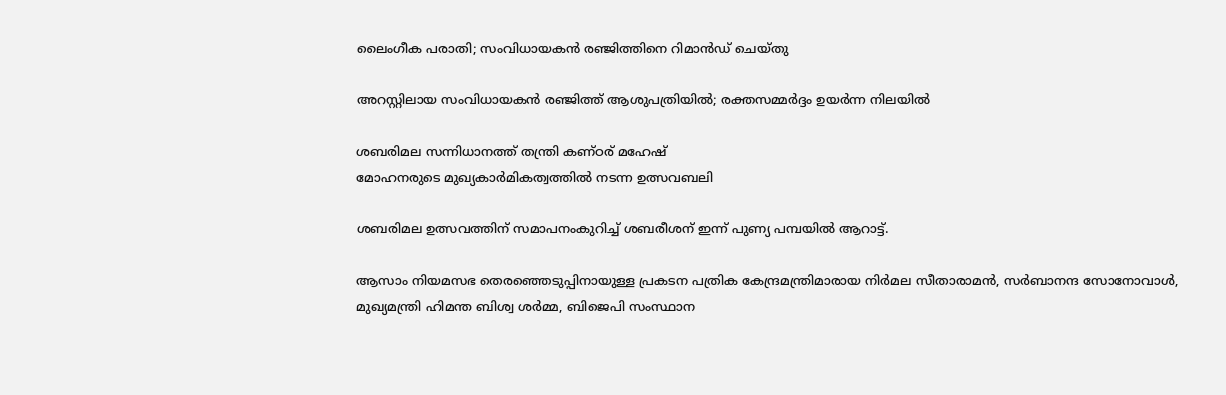ലൈംഗീക പരാതി; സംവിധായകൻ രഞ്ജിത്തിനെ റിമാൻഡ് ചെയ്തു

അറസ്റ്റിലായ സംവിധായകൻ രഞ്ജിത്ത് ആശുപത്രിയിൽ; രക്തസമ്മർദ്ദം ഉയർന്ന നിലയിൽ

ശബരിമല സന്നിധാനത്ത് തന്ത്രി കണ്ഠര് മഹേഷ്
മോഹനരുടെ മുഖ്യകാര്‍മികത്വത്തില്‍ നടന്ന ഉത്സവബലി

ശബരിമല ഉത്സവത്തിന് സമാപനംകുറിച്ച് ശബരീശന് ഇന്ന് പുണ്യ പമ്പയില്‍ ആറാട്ട്.

ആസാം നിയമസഭ തെരഞ്ഞെടുപ്പിനായുള്ള പ്രകടന പത്രിക കേന്ദ്രമന്ത്രിമാരായ നിര്‍മല സീതാരാമന്‍, സര്‍ബാനന്ദ സോനോവാള്‍, മുഖ്യമന്ത്രി ഹിമന്ത ബിശ്വ ശര്‍മ്മ, ബിജെപി സംസ്ഥാന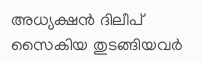അധ്യക്ഷന്‍ ദിലീപ് സൈകിയ തുടങ്ങിയവര്‍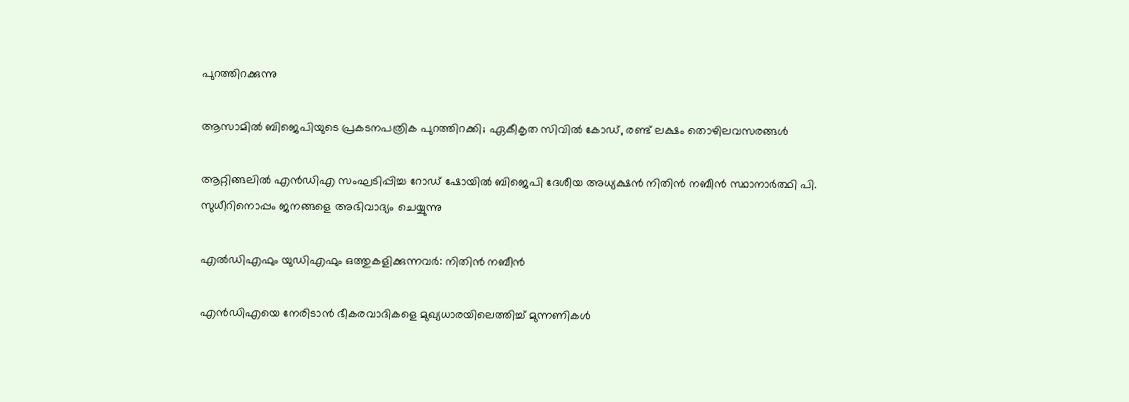പുറത്തിറക്കുന്നു

ആസാമില്‍ ബിജെപിയുടെ പ്രകടനപത്രിക പുറത്തിറക്കി; ഏകീകൃത സിവില്‍ കോഡ്, രണ്ട് ലക്ഷം തൊഴിലവസരങ്ങള്‍

ആറ്റിങ്ങലില്‍ എന്‍ഡിഎ സംഘടിപ്പിച്ച റോഡ് ഷോയില്‍ ബിജെപി ദേശീയ അധ്യക്ഷന്‍ നിതിന്‍ നബീന്‍ സ്ഥാനാര്‍ത്ഥി പി. സുധീറിനൊപ്പം ജനങ്ങളെ അഭിവാദ്യം ചെയ്യുന്നു

എല്‍ഡിഎഫും യുഡിഎഫും ഒത്തുകളിക്കുന്നവര്‍: നിതിന്‍ നബീന്‍

എന്‍ഡിഎയെ നേരിടാന്‍ ഭീകരവാദികളെ മുഖ്യധാരയിലെത്തിച്ച് മുന്നണികള്‍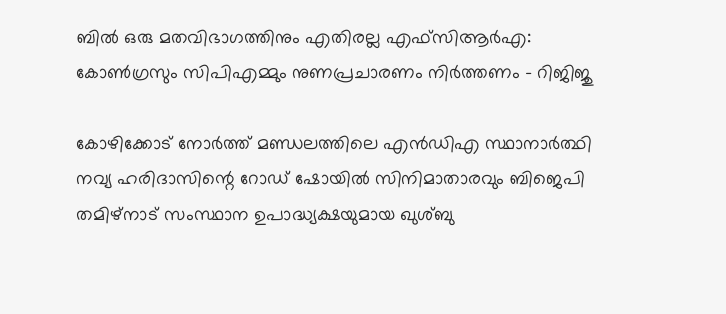ബില്‍ ഒരു മതവിഭാഗത്തിനും എതിരല്ല എഫ്സിആര്‍എ: കോണ്‍ഗ്രസും സിപിഎമ്മും നുണപ്രചാരണം നിര്‍ത്തണം – റിജിജു

കോഴിക്കോട് നോര്‍ത്ത് മണ്ഡലത്തിലെ എന്‍ഡിഎ സ്ഥാനാര്‍ത്ഥി നവ്യ ഹരിദാസിന്റെ റോഡ് ഷോയില്‍ സിനിമാതാരവും ബിജെപി തമിഴ്‌നാട് സംസ്ഥാന ഉപാദ്ധ്യക്ഷയുമായ ഖുശ്ബു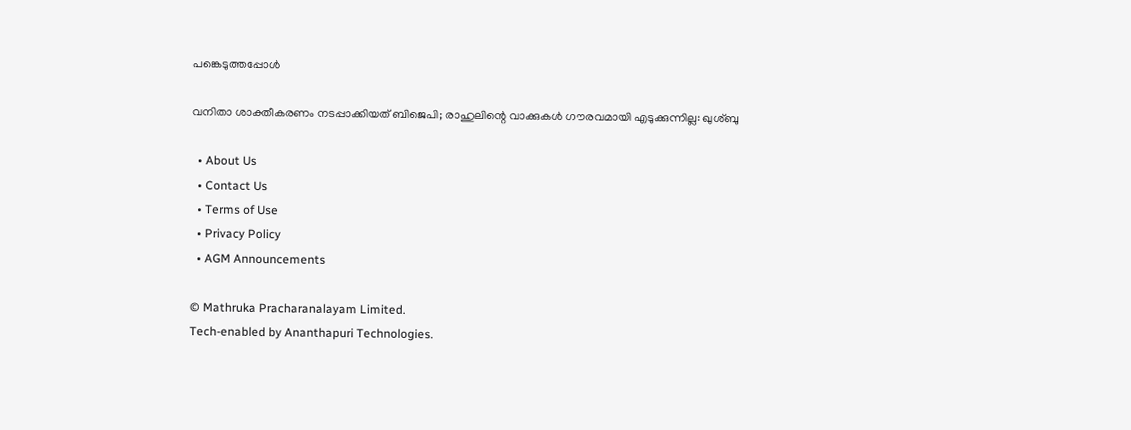പങ്കെടുത്തപ്പോള്‍

വനിതാ ശാക്തീകരണം നടപ്പാക്കിയത് ബിജെപി; രാഹുലിന്റെ വാക്കുകള്‍ ഗൗരവമായി എടുക്കുന്നില്ല: ഖുശ്ബു

  • About Us
  • Contact Us
  • Terms of Use
  • Privacy Policy
  • AGM Announcements

© Mathruka Pracharanalayam Limited.
Tech-enabled by Ananthapuri Technologies.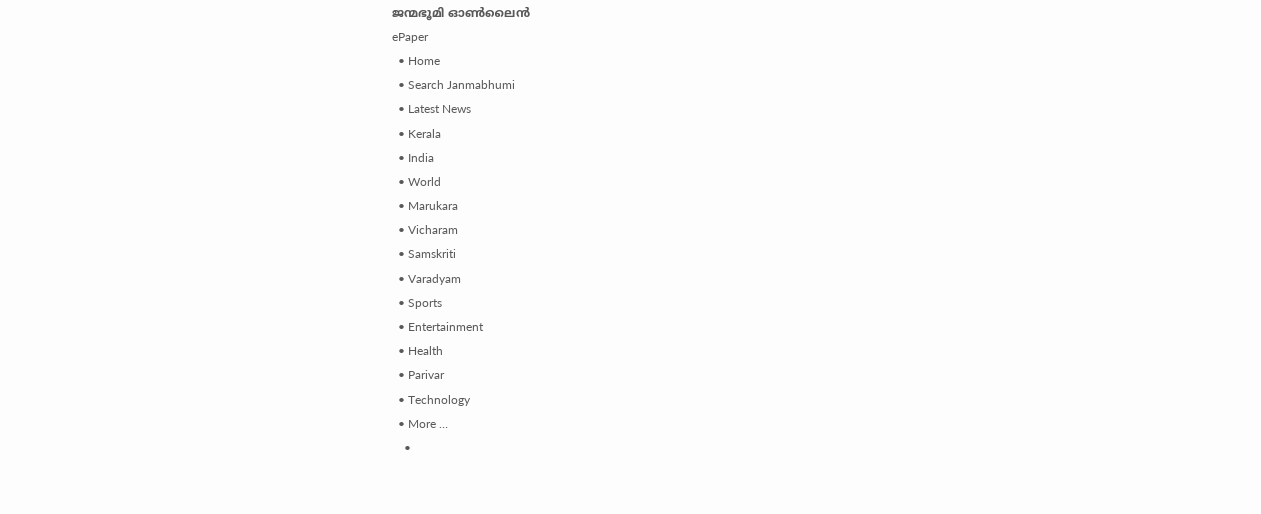ജന്മഭൂമി ഓണ്‍ലൈന്‍
ePaper
  • Home
  • Search Janmabhumi
  • Latest News
  • Kerala
  • India
  • World
  • Marukara
  • Vicharam
  • Samskriti
  • Varadyam
  • Sports
  • Entertainment
  • Health
  • Parivar
  • Technology
  • More …
    •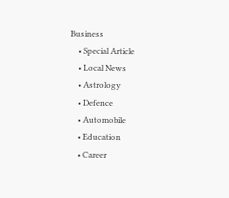Business
    • Special Article
    • Local News
    • Astrology
    • Defence
    • Automobile
    • Education
    • Career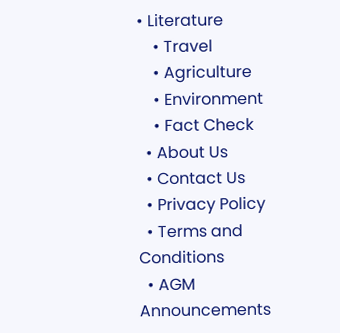• Literature
    • Travel
    • Agriculture
    • Environment
    • Fact Check
  • About Us
  • Contact Us
  • Privacy Policy
  • Terms and Conditions
  • AGM Announcements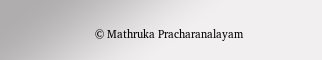© Mathruka Pracharanalayam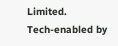Limited.
Tech-enabled by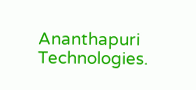Ananthapuri Technologies.